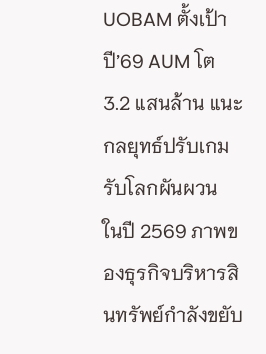UOBAM ตั้งเป้าปี’69 AUM โต 3.2 แสนล้าน แนะกลยุทธ์ปรับเกมรับโลกผันผวน
ในปี 2569 ภาพของธุรกิจบริหารสินทรัพย์กำลังขยับ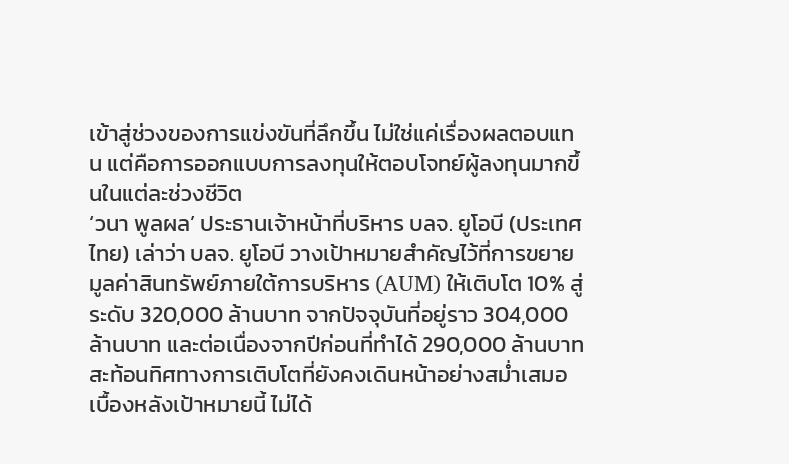เข้าสู่ช่วงของการแข่งขันที่ลึกขึ้น ไม่ใช่แค่เรื่องผลตอบแทน แต่คือการออกแบบการลงทุนให้ตอบโจทย์ผู้ลงทุนมากขึ้นในแต่ละช่วงชีวิต
‘วนา พูลผล’ ประธานเจ้าหน้าที่บริหาร บลจ. ยูโอบี (ประเทศไทย) เล่าว่า บลจ. ยูโอบี วางเป้าหมายสำคัญไว้ที่การขยายมูลค่าสินทรัพย์ภายใต้การบริหาร (AUM) ให้เติบโต 10% สู่ระดับ 320,000 ล้านบาท จากปัจจุบันที่อยู่ราว 304,000 ล้านบาท และต่อเนื่องจากปีก่อนที่ทำได้ 290,000 ล้านบาท สะท้อนทิศทางการเติบโตที่ยังคงเดินหน้าอย่างสม่ำเสมอ
เบื้องหลังเป้าหมายนี้ ไม่ได้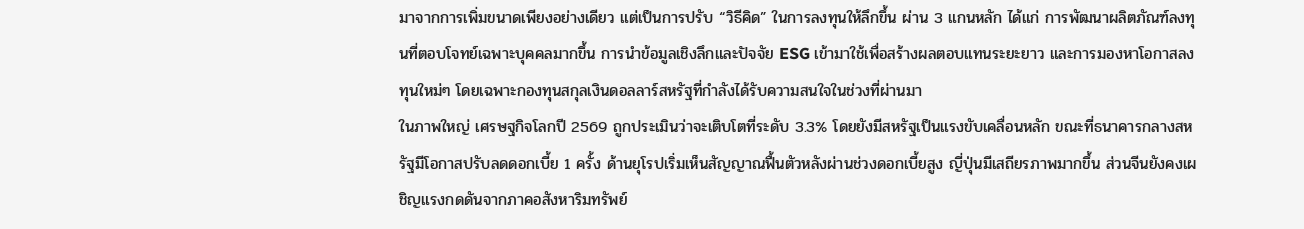มาจากการเพิ่มขนาดเพียงอย่างเดียว แต่เป็นการปรับ “วิธีคิด” ในการลงทุนให้ลึกขึ้น ผ่าน 3 แกนหลัก ได้แก่ การพัฒนาผลิตภัณฑ์ลงทุนที่ตอบโจทย์เฉพาะบุคคลมากขึ้น การนำข้อมูลเชิงลึกและปัจจัย ESG เข้ามาใช้เพื่อสร้างผลตอบแทนระยะยาว และการมองหาโอกาสลงทุนใหม่ๆ โดยเฉพาะกองทุนสกุลเงินดอลลาร์สหรัฐที่กำลังได้รับความสนใจในช่วงที่ผ่านมา
ในภาพใหญ่ เศรษฐกิจโลกปี 2569 ถูกประเมินว่าจะเติบโตที่ระดับ 3.3% โดยยังมีสหรัฐเป็นแรงขับเคลื่อนหลัก ขณะที่ธนาคารกลางสหรัฐมีโอกาสปรับลดดอกเบี้ย 1 ครั้ง ด้านยุโรปเริ่มเห็นสัญญาณฟื้นตัวหลังผ่านช่วงดอกเบี้ยสูง ญี่ปุ่นมีเสถียรภาพมากขึ้น ส่วนจีนยังคงเผชิญแรงกดดันจากภาคอสังหาริมทรัพย์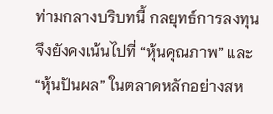ท่ามกลางบริบทนี้ กลยุทธ์การลงทุนจึงยังคงเน้นไปที่ “หุ้นคุณภาพ” และ “หุ้นปันผล” ในตลาดหลักอย่างสห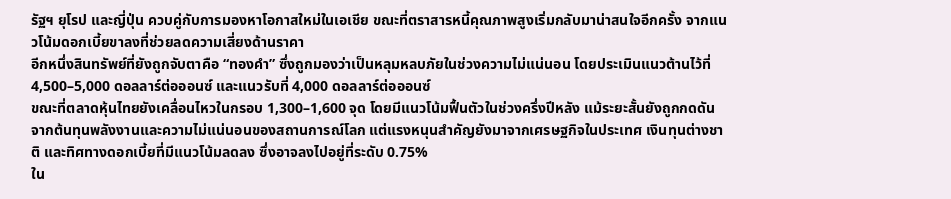รัฐฯ ยุโรป และญี่ปุ่น ควบคู่กับการมองหาโอกาสใหม่ในเอเชีย ขณะที่ตราสารหนี้คุณภาพสูงเริ่มกลับมาน่าสนใจอีกครั้ง จากแนวโน้มดอกเบี้ยขาลงที่ช่วยลดความเสี่ยงด้านราคา
อีกหนึ่งสินทรัพย์ที่ยังถูกจับตาคือ “ทองคำ” ซึ่งถูกมองว่าเป็นหลุมหลบภัยในช่วงความไม่แน่นอน โดยประเมินแนวต้านไว้ที่ 4,500–5,000 ดอลลาร์ต่อออนซ์ และแนวรับที่ 4,000 ดอลลาร์ต่อออนซ์
ขณะที่ตลาดหุ้นไทยยังเคลื่อนไหวในกรอบ 1,300–1,600 จุด โดยมีแนวโน้มฟื้นตัวในช่วงครึ่งปีหลัง แม้ระยะสั้นยังถูกกดดันจากต้นทุนพลังงานและความไม่แน่นอนของสถานการณ์โลก แต่แรงหนุนสำคัญยังมาจากเศรษฐกิจในประเทศ เงินทุนต่างชาติ และทิศทางดอกเบี้ยที่มีแนวโน้มลดลง ซึ่งอาจลงไปอยู่ที่ระดับ 0.75%
ใน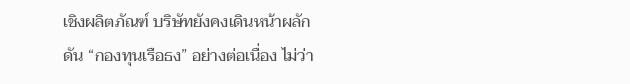เชิงผลิตภัณฑ์ บริษัทยังคงเดินหน้าผลักดัน “กองทุนเรือธง” อย่างต่อเนื่อง ไม่ว่า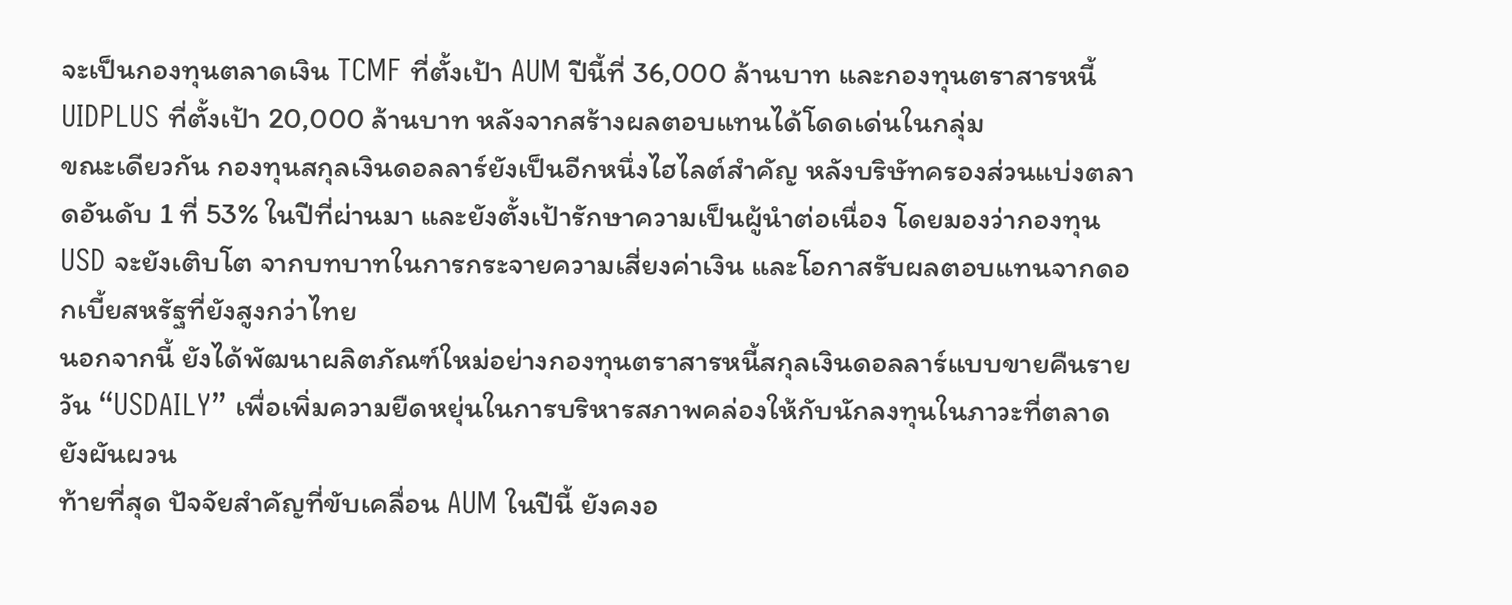จะเป็นกองทุนตลาดเงิน TCMF ที่ตั้งเป้า AUM ปีนี้ที่ 36,000 ล้านบาท และกองทุนตราสารหนี้ UIDPLUS ที่ตั้งเป้า 20,000 ล้านบาท หลังจากสร้างผลตอบแทนได้โดดเด่นในกลุ่ม
ขณะเดียวกัน กองทุนสกุลเงินดอลลาร์ยังเป็นอีกหนึ่งไฮไลต์สำคัญ หลังบริษัทครองส่วนแบ่งตลาดอันดับ 1 ที่ 53% ในปีที่ผ่านมา และยังตั้งเป้ารักษาความเป็นผู้นำต่อเนื่อง โดยมองว่ากองทุน USD จะยังเติบโต จากบทบาทในการกระจายความเสี่ยงค่าเงิน และโอกาสรับผลตอบแทนจากดอกเบี้ยสหรัฐที่ยังสูงกว่าไทย
นอกจากนี้ ยังได้พัฒนาผลิตภัณฑ์ใหม่อย่างกองทุนตราสารหนี้สกุลเงินดอลลาร์แบบขายคืนรายวัน “USDAILY” เพื่อเพิ่มความยืดหยุ่นในการบริหารสภาพคล่องให้กับนักลงทุนในภาวะที่ตลาดยังผันผวน
ท้ายที่สุด ปัจจัยสำคัญที่ขับเคลื่อน AUM ในปีนี้ ยังคงอ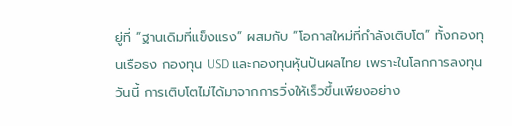ยู่ที่ “ฐานเดิมที่แข็งแรง” ผสมกับ “โอกาสใหม่ที่กำลังเติบโต” ทั้งกองทุนเรือธง กองทุน USD และกองทุนหุ้นปันผลไทย เพราะในโลกการลงทุนวันนี้ การเติบโตไม่ได้มาจากการวิ่งให้เร็วขึ้นเพียงอย่าง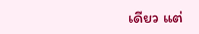เดียว แต่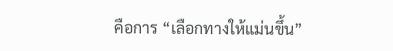คือการ “เลือกทางให้แม่นขึ้น”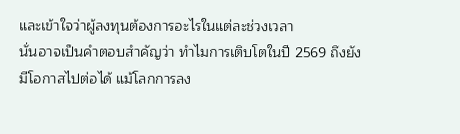และเข้าใจว่าผู้ลงทุนต้องการอะไรในแต่ละช่วงเวลา
นั่นอาจเป็นคำตอบสำคัญว่า ทำไมการเติบโตในปี 2569 ถึงยังมีโอกาสไปต่อได้ แม้โลกการลง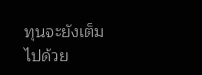ทุนจะยังเต็มไปด้วย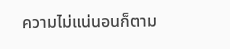ความไม่แน่นอนก็ตาม